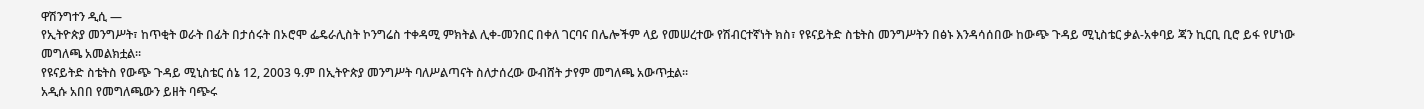ዋሽንግተን ዲሲ —
የኢትዮጵያ መንግሥት፣ ከጥቂት ወራት በፊት በታሰሩት በኦሮሞ ፌዴራሊስት ኮንግሬስ ተቀዳሚ ምክትል ሊቀ-መንበር በቀለ ገርባና በሌሎችም ላይ የመሠረተው የሽብርተኛነት ክስ፣ የዩናይትድ ስቴትስ መንግሥትን በፅኑ እንዳሳሰበው ከውጭ ጉዳይ ሚኒስቴር ቃል-አቀባይ ጃን ኪርቢ ቢሮ ይፋ የሆነው መግለጫ አመልክቷል።
የዩናይትድ ስቴትስ የውጭ ጉዳይ ሚኒስቴር ሰኔ 12, 2003 ዓ.ም በኢትዮጵያ መንግሥት ባለሥልጣናት ስለታሰረው ውብሸት ታየም መግለጫ አውጥቷል።
አዲሱ አበበ የመግለጫውን ይዘት ባጭሩ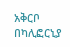አቅርቦ በካሊፎርኒያ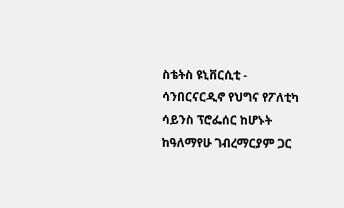ስቴትስ ዩኒቨርሲቲ - ሳንበርናርዲኖ የህግና የፖለቲካ ሳይንስ ፕሮፌሰር ከሆኑት ከዓለማየሁ ገብረማርያም ጋር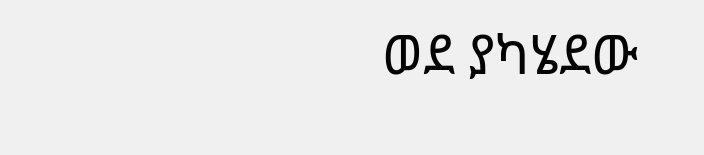ወደ ያካሄደው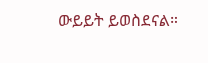ውይይት ይወስደናል።